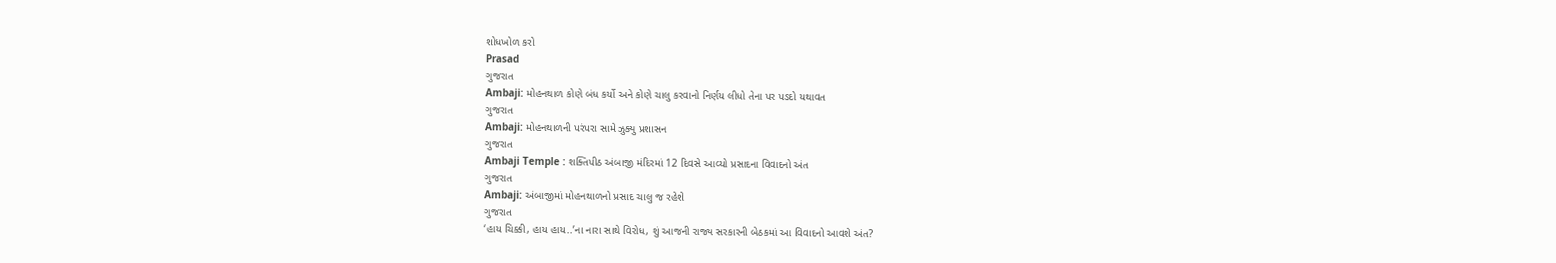શોધખોળ કરો
Prasad
ગુજરાત
Ambaji: મોહનથાળ કોણે બંધ કર્યો અને કોણે ચાલુ કરવાનો નિર્ણય લીધો તેના પર પડદો યથાવત
ગુજરાત
Ambaji: મોહનથાળની પરંપરા સામે ઝુક્યુ પ્રશાસન
ગુજરાત
Ambaji Temple : શક્તિપીઠ અંબાજી મંદિરમાં 12 દિવસે આવ્યો પ્રસાદના વિવાદનો અંત
ગુજરાત
Ambaji: અંબાજીમાં મોહનથાળનો પ્રસાદ ચાલુ જ રહેશે
ગુજરાત
‘હાય ચિક્કી, હાય હાય..’ના નારા સાથે વિરોધ, શું આજની રાજ્ય સરકારની બેઠકમાં આ વિવાદનો આવશે અંત?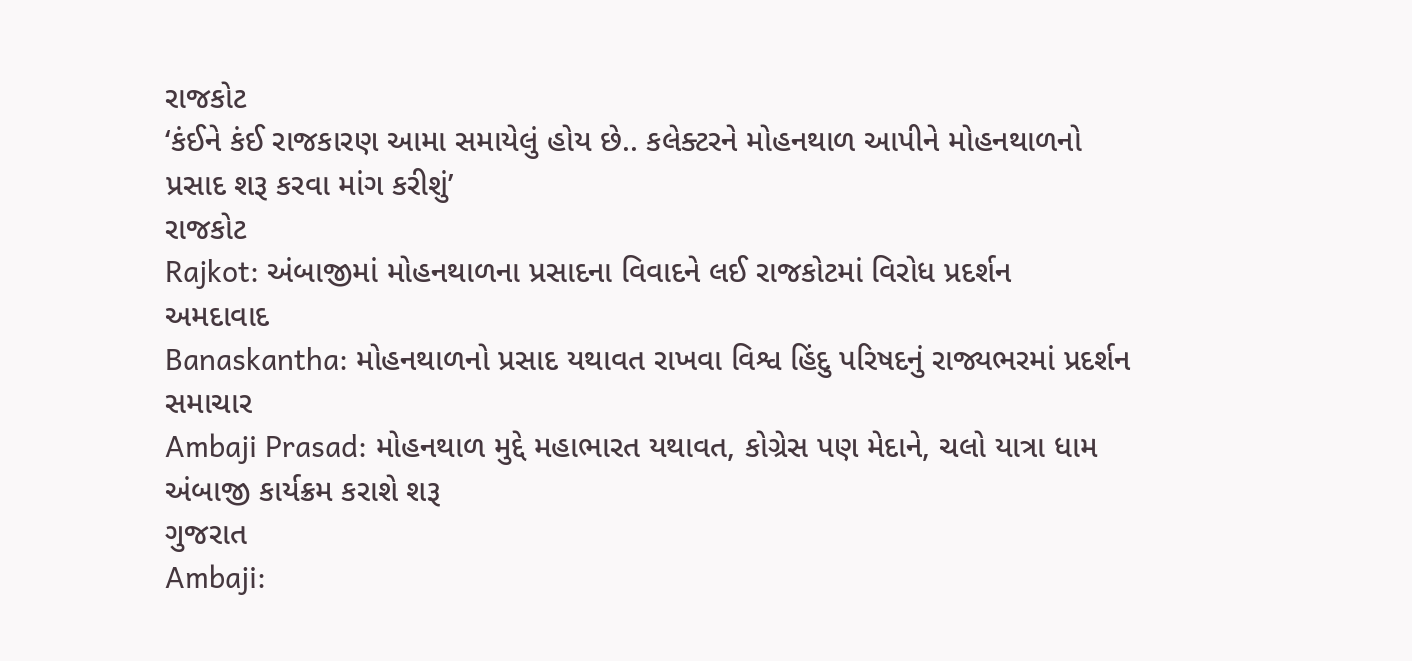રાજકોટ
‘કંઈને કંઈ રાજકારણ આમા સમાયેલું હોય છે.. કલેક્ટરને મોહનથાળ આપીને મોહનથાળનો પ્રસાદ શરૂ કરવા માંગ કરીશું’
રાજકોટ
Rajkot: અંબાજીમાં મોહનથાળના પ્રસાદના વિવાદને લઈ રાજકોટમાં વિરોધ પ્રદર્શન
અમદાવાદ
Banaskantha: મોહનથાળનો પ્રસાદ યથાવત રાખવા વિશ્વ હિંદુ પરિષદનું રાજ્યભરમાં પ્રદર્શન
સમાચાર
Ambaji Prasad: મોહનથાળ મુદ્દે મહાભારત યથાવત, કોગ્રેસ પણ મેદાને, ચલો યાત્રા ધામ અંબાજી કાર્યક્રમ કરાશે શરૂ
ગુજરાત
Ambaji: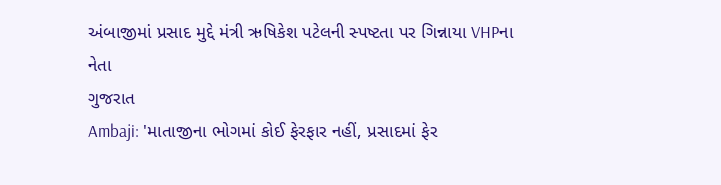અંબાજીમાં પ્રસાદ મુદ્દે મંત્રી ઋષિકેશ પટેલની સ્પષ્ટતા પર ગિન્નાયા VHPના નેતા
ગુજરાત
Ambaji: 'માતાજીના ભોગમાં કોઈ ફેરફાર નહીં, પ્રસાદમાં ફેર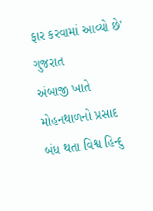ફાર કરવામાં આવ્યો છે'
ગુજરાત
અંબાજી ખાતે મોહનથાળનો પ્રસાદ બંધ થતા વિશ્વ હિન્દુ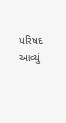પરિષદ આવ્યું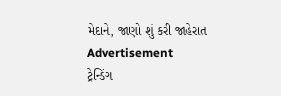મેદાને, જાણો શું કરી જાહેરાત
Advertisement
ટ્રેન્ડિંગ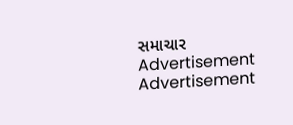સમાચાર
Advertisement
Advertisement